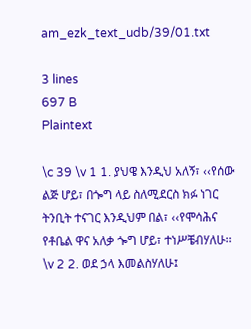am_ezk_text_udb/39/01.txt

3 lines
697 B
Plaintext

\c 39 \v 1 1. ያህዌ እንዲህ አለኝ፣ ‹‹የሰው ልጅ ሆይ፣ በጐግ ላይ ስለሚደርስ ክፉ ነገር ትንቢት ተናገር እንዲህም በል፣ ‹‹የሞሳሕና የቶቤል ዋና አለቃ ጐግ ሆይ፣ ተነሥቼብሃለሁ፡፡
\v 2 2. ወደ ኃላ እመልስሃለሁ፤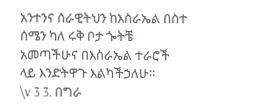አንተንና ሰራዊትህን ከእስራኤል በስተ ሰሜን ካለ ሩቅ ቦታ ጐትቼ አመጣችሁና በእስራኤል ተራሮች ላይ እንድትዋጉ እልካችኃለሁ፡፡
\v 3 3. በግራ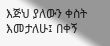እጅህ ያለውን ቀስት እመታለሁ፤ በቀኝ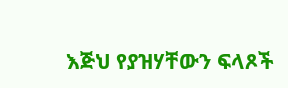እጅህ የያዝሃቸውን ፍላጾች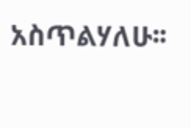አስጥልሃለሁ፡፡